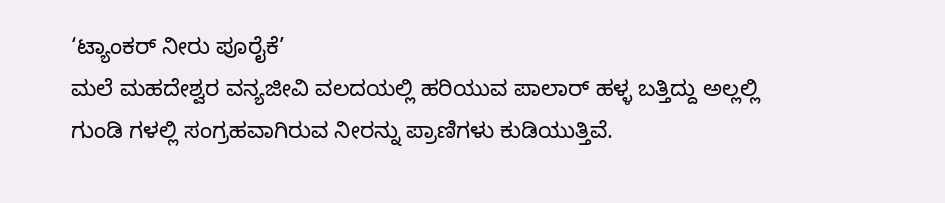‘ಟ್ಯಾಂಕರ್ ನೀರು ಪೂರೈಕೆ’
ಮಲೆ ಮಹದೇಶ್ವರ ವನ್ಯಜೀವಿ ವಲದಯಲ್ಲಿ ಹರಿಯುವ ಪಾಲಾರ್ ಹಳ್ಳ ಬತ್ತಿದ್ದು ಅಲ್ಲಲ್ಲಿ ಗುಂಡಿ ಗಳಲ್ಲಿ ಸಂಗ್ರಹವಾಗಿರುವ ನೀರನ್ನು ಪ್ರಾಣಿಗಳು ಕುಡಿಯುತ್ತಿವೆ.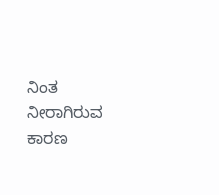ನಿಂತ ನೀರಾಗಿರುವ ಕಾರಣ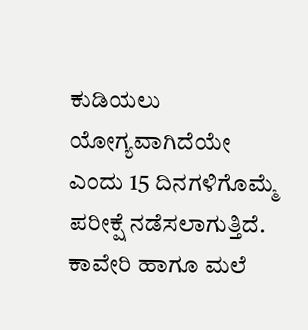ಕುಡಿಯಲು ಯೋಗ್ಯವಾಗಿದೆಯೇ ಎಂದು 15 ದಿನಗಳಿಗೊಮ್ಮೆ ಪರೀಕ್ಷೆ ನಡೆಸಲಾಗುತ್ತಿದೆ. ಕಾವೇರಿ ಹಾಗೂ ಮಲೆ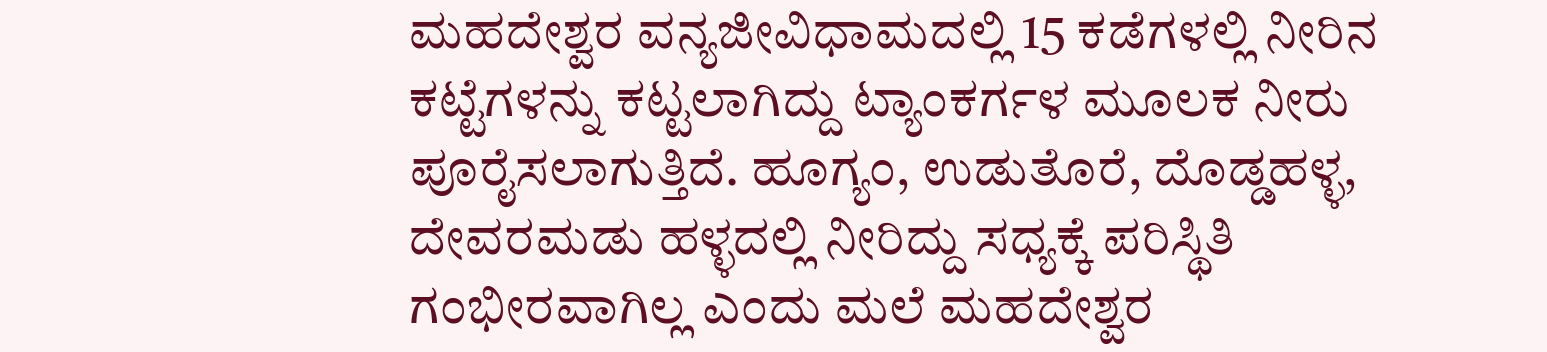ಮಹದೇಶ್ವರ ವನ್ಯಜೀವಿಧಾಮದಲ್ಲಿ 15 ಕಡೆಗಳಲ್ಲಿ ನೀರಿನ ಕಟ್ಟೆಗಳನ್ನು ಕಟ್ಟಲಾಗಿದ್ದು ಟ್ಯಾಂಕರ್ಗಳ ಮೂಲಕ ನೀರು ಪೂರೈಸಲಾಗುತ್ತಿದೆ. ಹೂಗ್ಯಂ, ಉಡುತೊರೆ, ದೊಡ್ಡಹಳ್ಳ, ದೇವರಮಡು ಹಳ್ಳದಲ್ಲಿ ನೀರಿದ್ದು ಸಧ್ಯಕ್ಕೆ ಪರಿಸ್ಥಿತಿ ಗಂಭೀರವಾಗಿಲ್ಲ ಎಂದು ಮಲೆ ಮಹದೇಶ್ವರ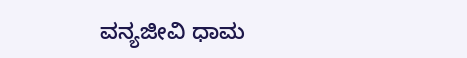ವನ್ಯಜೀವಿ ಧಾಮ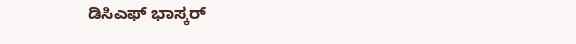ಡಿಸಿಎಫ್ ಭಾಸ್ಕರ್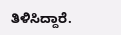ತಿಳಿಸಿದ್ದಾರೆ.